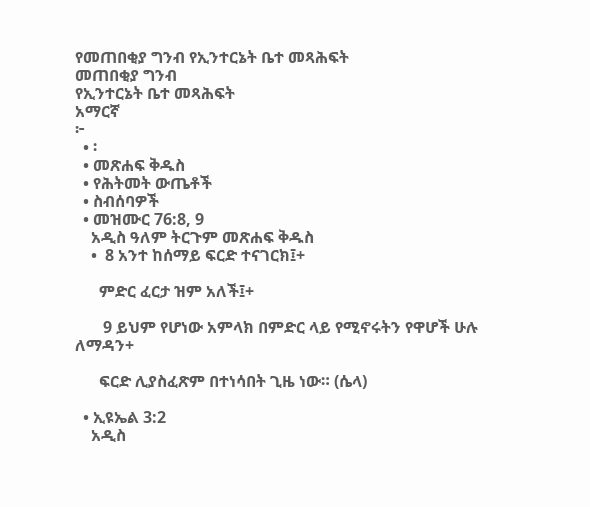የመጠበቂያ ግንብ የኢንተርኔት ቤተ መጻሕፍት
መጠበቂያ ግንብ
የኢንተርኔት ቤተ መጻሕፍት
አማርኛ
፦
  • ፡
  • መጽሐፍ ቅዱስ
  • የሕትመት ውጤቶች
  • ስብሰባዎች
  • መዝሙር 76:8, 9
    አዲስ ዓለም ትርጉም መጽሐፍ ቅዱስ
    •  8 አንተ ከሰማይ ፍርድ ተናገርክ፤+

      ምድር ፈርታ ዝም አለች፤+

       9 ይህም የሆነው አምላክ በምድር ላይ የሚኖሩትን የዋሆች ሁሉ ለማዳን+

      ፍርድ ሊያስፈጽም በተነሳበት ጊዜ ነው። (ሴላ)

  • ኢዩኤል 3:2
    አዲስ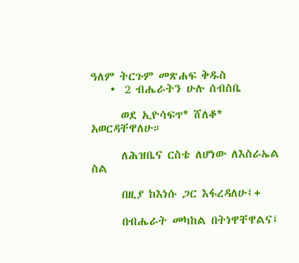ዓለም ትርጉም መጽሐፍ ቅዱስ
    •  2 ብሔራትን ሁሉ ሰብስቤ

      ወደ ኢዮሳፍጥ* ሸለቆ* አወርዳቸዋለሁ።

      ለሕዝቤና ርስቴ ለሆነው ለእስራኤል ስል

      በዚያ ከእነሱ ጋር እፋረዳለሁ፤+

      በብሔራት መካከል በትነዋቸዋልና፤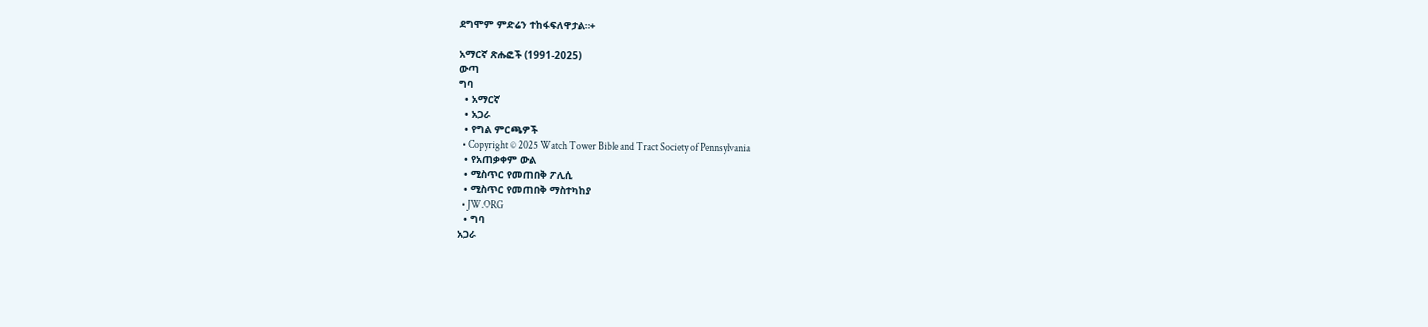ደግሞም ምድሬን ተከፋፍለዋታል።+

አማርኛ ጽሑፎች (1991-2025)
ውጣ
ግባ
  • አማርኛ
  • አጋራ
  • የግል ምርጫዎች
  • Copyright © 2025 Watch Tower Bible and Tract Society of Pennsylvania
  • የአጠቃቀም ውል
  • ሚስጥር የመጠበቅ ፖሊሲ
  • ሚስጥር የመጠበቅ ማስተካከያ
  • JW.ORG
  • ግባ
አጋራ